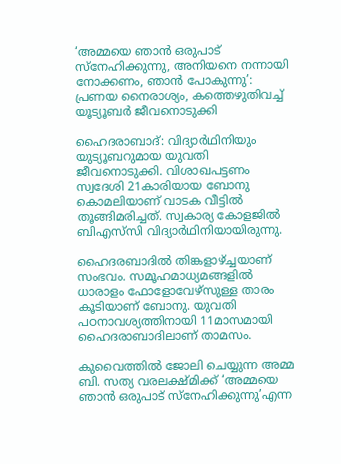‘അമ്മയെ ഞാന്‍ ഒരുപാട് സ്നേഹിക്കുന്നു, അനിയനെ നന്നായി നോക്കണം, ഞാൻ പോകുന്നു’: പ്രണയ നൈരാശ്യം, കത്തെഴുതിവച്ച് യൂട്യൂബർ ജീവനൊടുക്കി

ഹൈദരാബാദ്: വിദ്യാര്‍ഥിനിയും യുട്യൂബറുമായ യുവതി ജീവനൊടുക്കി. വിശാഖപട്ടണം സ്വദേശി 21കാരിയായ ബോനു കൊമലിയാണ് വാടക വീട്ടില്‍ തൂങ്ങിമരിച്ചത്. സ്വകാര്യ കോളജില്‍ ബിഎസ്‌സി വിദ്യാര്‍ഥിനിയായിരുന്നു.

ഹൈദരബാദില്‍ തിങ്കളാഴ്ച്ചയാണ് സംഭവം. സമൂഹമാധ്യമങ്ങളിൽ ധാരാളം ഫോളോവേഴ്സുള്ള താരം കൂടിയാണ് ബോനു. യുവതി പഠനാവശ്യത്തിനായി 11മാസമായി ഹൈദരാബാദിലാണ് താമസം.

കുവൈത്തില്‍ ജോലി ചെയ്യുന്ന അമ്മ ബി. സത്യ വരലക്ഷ്മിക്ക് ‘അമ്മയെ ഞാന്‍ ഒരുപാട് സ്നേഹിക്കുന്നു’എന്ന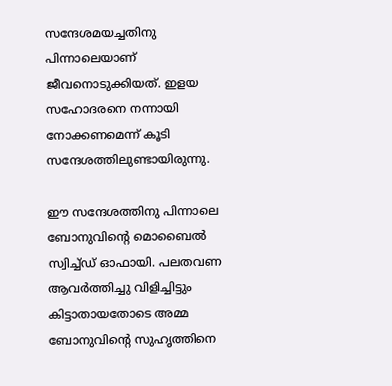സന്ദേശമയച്ചതിനു പിന്നാലെയാണ് ജീവനൊടുക്കിയത്. ഇളയ സഹോദരനെ നന്നായി നോക്കണമെന്ന് കൂടി സന്ദേശത്തിലുണ്ടായിരുന്നു.

ഈ സന്ദേശത്തിനു പിന്നാലെ ബോനുവിന്‍റെ മൊബൈല്‍ സ്വിച്ച്ഡ് ഓഫായി. പലതവണ ആവര്‍ത്തിച്ചു വിളിച്ചിട്ടും കിട്ടാതായതോടെ അമ്മ ബോനുവിന്‍റെ സുഹൃത്തിനെ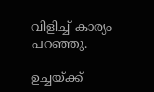വിളിച്ച് കാര്യം പറഞ്ഞു.

ഉച്ചയ്ക്ക്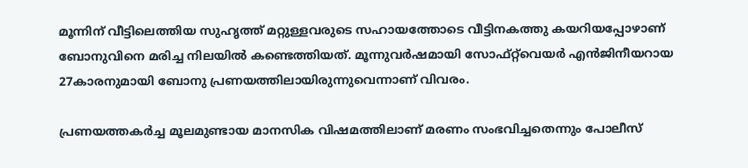മൂന്നിന് വീട്ടിലെത്തിയ സുഹൃത്ത് മറ്റുള്ളവരുടെ സഹായത്തോടെ വീട്ടിനകത്തു കയറിയപ്പോഴാണ് ബോനുവിനെ മരിച്ച നിലയില്‍ കണ്ടെത്തിയത്. മൂന്നുവര്‍ഷമായി സോഫ്റ്റ്‌വെയര്‍ എന്‍ജിനീയറായ 27കാരനുമായി ബോനു പ്രണയത്തിലായിരുന്നുവെന്നാണ് വിവരം.

പ്രണയത്തകര്‍ച്ച മൂലമുണ്ടായ മാനസിക വിഷമത്തിലാണ് മരണം സംഭവിച്ചതെന്നും പോലീസ്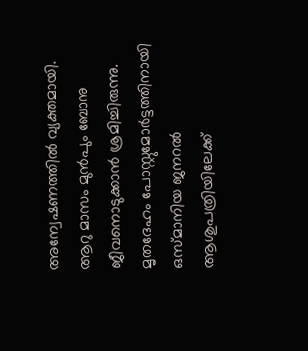അന്വേഷണത്തില്‍ വ്യക്തമായി. ആറു മാസം മുന്‍പും ബോനു ജീവനൊടുക്കാൻ ശ്രമിച്ചിരുന്നു. മൃതദേഹം പോസ്റ്റുമോര്‍ട്ടത്തിനായി ഒസ്മാനിയ ജനറല്‍ ആശുപത്രിയിലേക്ക്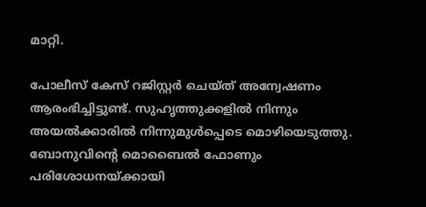മാറ്റി.

പോലീസ് കേസ് റജിസ്റ്റര്‍ ചെയ്ത് അന്വേഷണം ആരംഭിച്ചിട്ടുണ്ട്. സുഹൃത്തുക്കളില്‍ നിന്നും അയല്‍ക്കാരില്‍ നിന്നുമുള്‍പ്പെടെ മൊഴിയെടുത്തു. ബോനുവിന്‍റെ മൊബൈല്‍ ഫോണും പരിശോധനയ്ക്കായി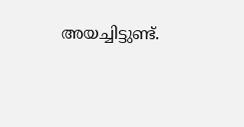അയച്ചിട്ടുണ്ട്.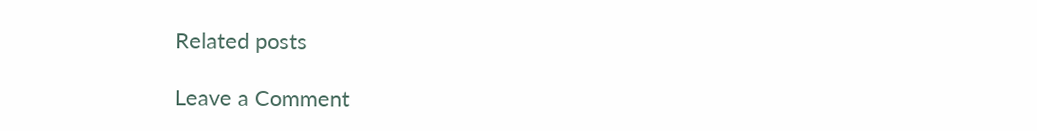Related posts

Leave a Comment